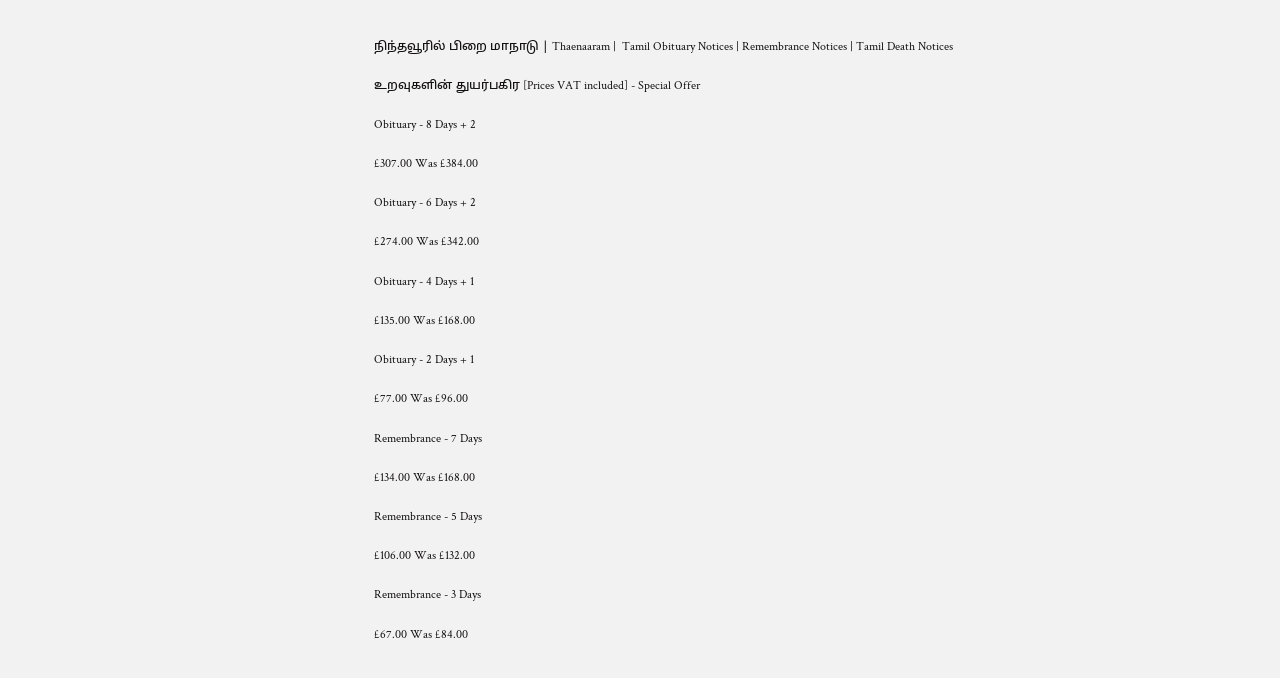நிந்தவூரில் பிறை மாநாடு | Thaenaaram |  Tamil Obituary Notices | Remembrance Notices | Tamil Death Notices

உறவுகளின் துயர்பகிர [Prices VAT included] - Special Offer

Obituary - 8 Days + 2

£307.00 Was £384.00

Obituary - 6 Days + 2

£274.00 Was £342.00

Obituary - 4 Days + 1

£135.00 Was £168.00

Obituary - 2 Days + 1

£77.00 Was £96.00

Remembrance - 7 Days

£134.00 Was £168.00

Remembrance - 5 Days

£106.00 Was £132.00

Remembrance - 3 Days

£67.00 Was £84.00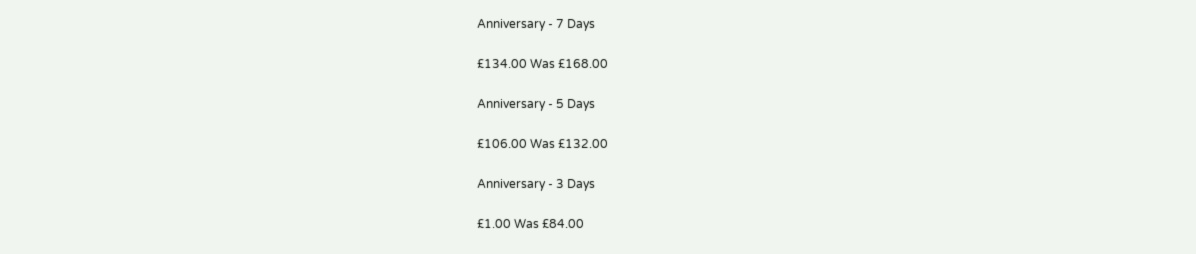Anniversary - 7 Days

£134.00 Was £168.00

Anniversary - 5 Days

£106.00 Was £132.00

Anniversary - 3 Days

£1.00 Was £84.00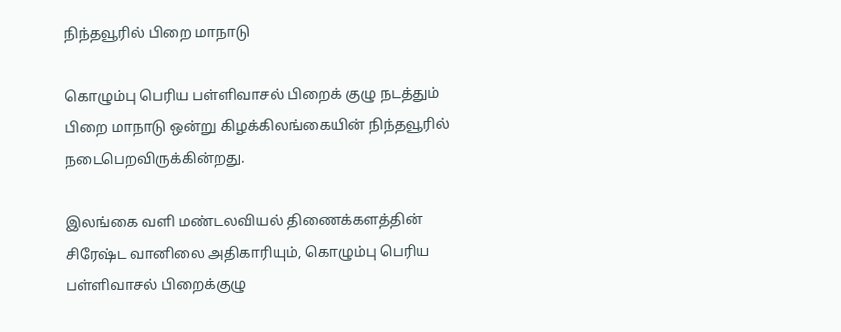நிந்தவூரில் பிறை மாநாடு

கொழும்பு பெரிய பள்ளிவாசல் பிறைக் குழு நடத்தும் பிறை மாநாடு ஒன்று கிழக்கிலங்கையின் நிந்தவூரில் நடைபெறவிருக்கின்றது.

இலங்கை வளி மண்டலவியல் திணைக்களத்தின் சிரேஷ்ட வானிலை அதிகாரியும், கொழும்பு பெரிய பள்ளிவாசல் பிறைக்குழு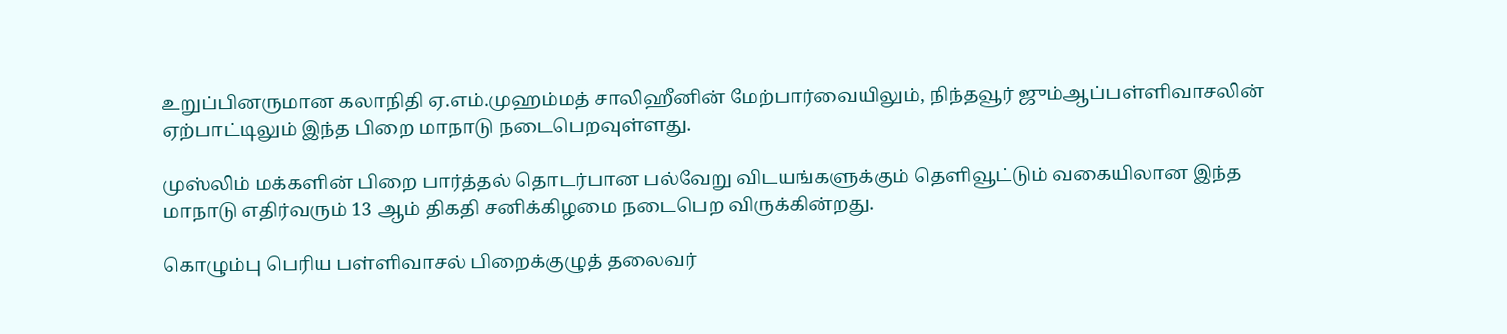உறுப்பினருமான கலாநிதி ஏ.எம்.முஹம்மத் சாலிஹீனின் மேற்பார்வையிலும், நிந்தவூர் ஜும்ஆப்பள்ளிவாசலின் ஏற்பாட்டிலும் இந்த பிறை மாநாடு நடைபெறவுள்ளது.

முஸ்லிம் மக்களின் பிறை பார்த்தல் தொடர்பான பல்வேறு விடயங்களுக்கும் தெளிவூட்டும் வகையிலான இந்த மாநாடு எதிர்வரும் 13 ஆம் திகதி சனிக்கிழமை நடைபெற விருக்கின்றது.

கொழும்பு பெரிய பள்ளிவாசல் பிறைக்குழுத் தலைவர்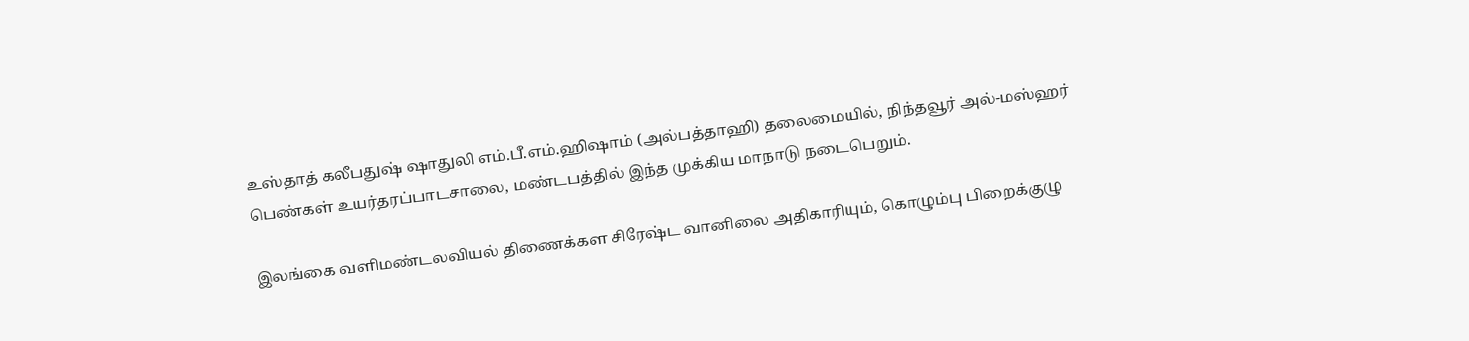உஸ்தாத் கலீபதுஷ் ஷாதுலி எம்.பீ.எம்.ஹிஷாம் (அல்பத்தாஹி) தலைமையில், நிந்தவூர் அல்-மஸ்ஹர் பெண்கள் உயர்தரப்பாடசாலை, மண்டபத்தில் இந்த முக்கிய மாநாடு நடைபெறும்.

இலங்கை வளிமண்டலவியல் திணைக்கள சிரேஷ்ட வானிலை அதிகாரியும், கொழும்பு பிறைக்குழு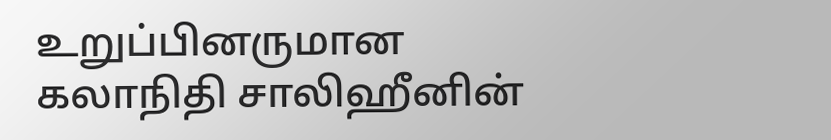உறுப்பினருமான கலாநிதி சாலிஹீனின்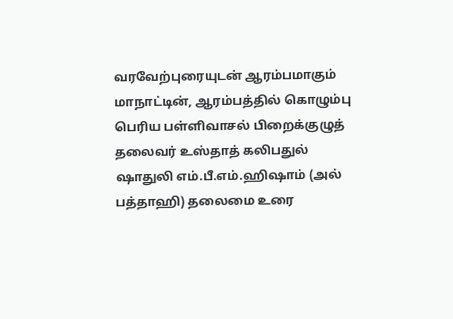வரவேற்புரையுடன் ஆரம்பமாகும் மாநாட்டின், ஆரம்பத்தில் கொழும்பு பெரிய பள்ளிவாசல் பிறைக்குழுத் தலைவர் உஸ்தாத் கலிபதுல் ஷாதுலி எம்.பீ.எம்.ஹிஷாம் (அல் பத்தாஹி) தலைமை உரை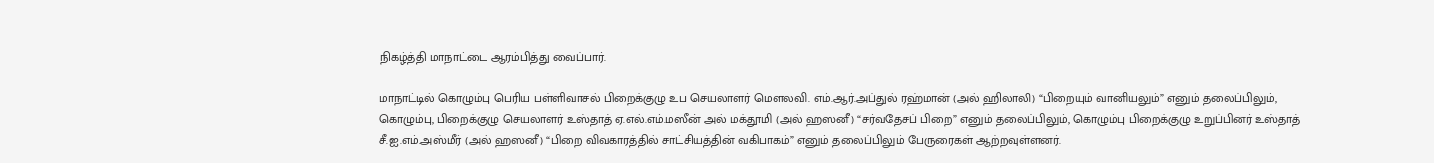நிகழ்த்தி மாநாட்டை ஆரம்பித்து வைப்பார்.

மாநாட்டில் கொழும்பு பெரிய பள்ளிவாசல் பிறைக்குழு உப செயலாளர் மௌலவி. எம்.ஆர்.அப்துல் ரஹ்மான் (அல் ஹிலாலி) “பிறையும் வானியலும்” எனும் தலைப்பிலும், கொழும்பு, பிறைக்குழு செயலாளர் உஸ்தாத் ஏ.எல்.எம்.மஸீன் அல் மக்தூமி (அல் ஹஸனீ) “சர்வதேசப் பிறை” எனும் தலைப்பிலும், கொழும்பு பிறைக்குழு உறுப்பினர் உஸ்தாத் சீ.ஐ.எம்.அஸ்மீர் (அல் ஹஸனீ) “பிறை விவகாரத்தில் சாட்சியத்தின் வகிபாகம்” எனும் தலைப்பிலும் பேருரைகள் ஆற்றவுள்ளனர்.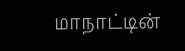மாநாட்டின்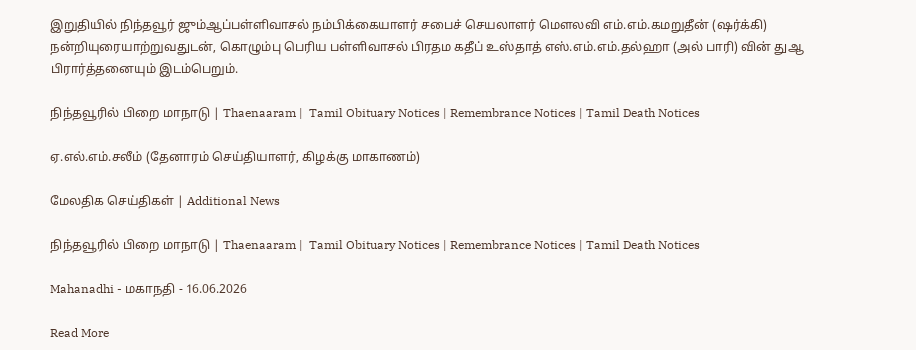இறுதியில் நிந்தவூர் ஜும்ஆப்பள்ளிவாசல் நம்பிக்கையாளர் சபைச் செயலாளர் மௌலவி எம்.எம்.கமறுதீன் (ஷர்க்கி) நன்றியுரையாற்றுவதுடன், கொழும்பு பெரிய பள்ளிவாசல் பிரதம கதீப் உஸ்தாத் எஸ்.எம்.எம்.தல்ஹா (அல் பாரி) வின் துஆ பிரார்த்தனையும் இடம்பெறும்.

நிந்தவூரில் பிறை மாநாடு | Thaenaaram |  Tamil Obituary Notices | Remembrance Notices | Tamil Death Notices

ஏ.எல்.எம்.சலீம் (தேனாரம் செய்தியாளர், கிழக்கு மாகாணம்)

மேலதிக செய்திகள் | Additional News

நிந்தவூரில் பிறை மாநாடு | Thaenaaram |  Tamil Obituary Notices | Remembrance Notices | Tamil Death Notices

Mahanadhi - மகாநதி - 16.06.2026

Read More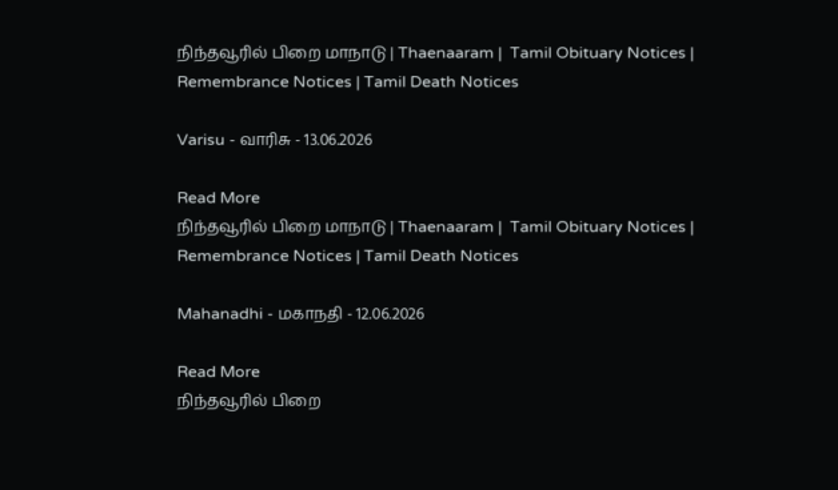நிந்தவூரில் பிறை மாநாடு | Thaenaaram |  Tamil Obituary Notices | Remembrance Notices | Tamil Death Notices

Varisu - வாரிசு - 13.06.2026

Read More
நிந்தவூரில் பிறை மாநாடு | Thaenaaram |  Tamil Obituary Notices | Remembrance Notices | Tamil Death Notices

Mahanadhi - மகாநதி - 12.06.2026

Read More
நிந்தவூரில் பிறை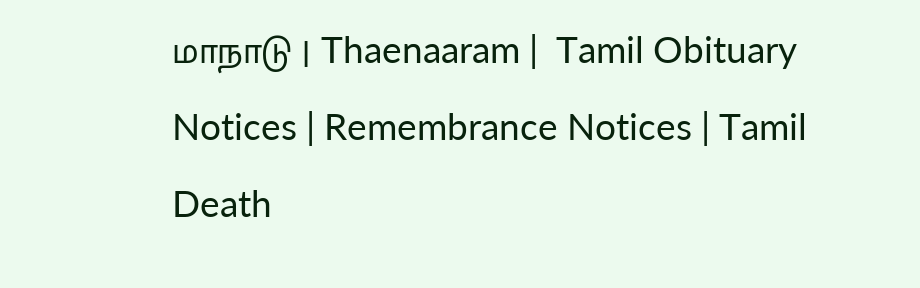மாநாடு | Thaenaaram |  Tamil Obituary Notices | Remembrance Notices | Tamil Death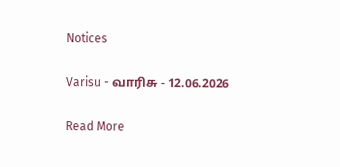Notices

Varisu - வாரிசு - 12.06.2026

Read More